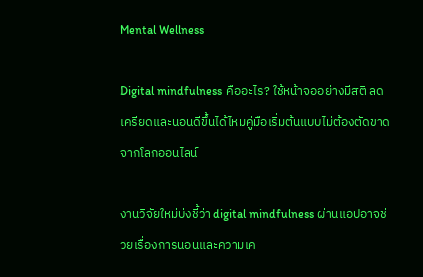Mental Wellness

Digital mindfulness คืออะไร? ใช้หน้าจออย่างมีสติ ลดเครียดและนอนดีขึ้นได้ไหมคู่มือเริ่มต้นแบบไม่ต้องตัดขาดจากโลกออนไลน์

งานวิจัยใหม่บ่งชี้ว่า digital mindfulness ผ่านแอปอาจช่วยเรื่องการนอนและความเค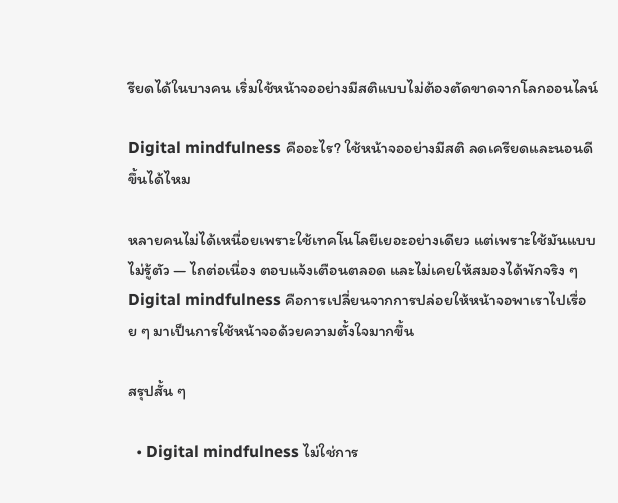รียดได้ในบางคน เริ่มใช้หน้าจออย่างมีสติแบบไม่ต้องตัดขาดจากโลกออนไลน์

Digital mindfulness คืออะไร? ใช้หน้าจออย่างมีสติ ลดเครียดและนอนดีขึ้นได้ไหม

หลายคนไม่ได้เหนื่อยเพราะใช้เทคโนโลยีเยอะอย่างเดียว แต่เพราะใช้มันแบบไม่รู้ตัว — ไถต่อเนื่อง ตอบแจ้งเตือนตลอด และไม่เคยให้สมองได้พักจริง ๆ Digital mindfulness คือการเปลี่ยนจากการปล่อยให้หน้าจอพาเราไปเรื่อย ๆ มาเป็นการใช้หน้าจอด้วยความตั้งใจมากขึ้น

สรุปสั้น ๆ

  • Digital mindfulness ไม่ใช่การ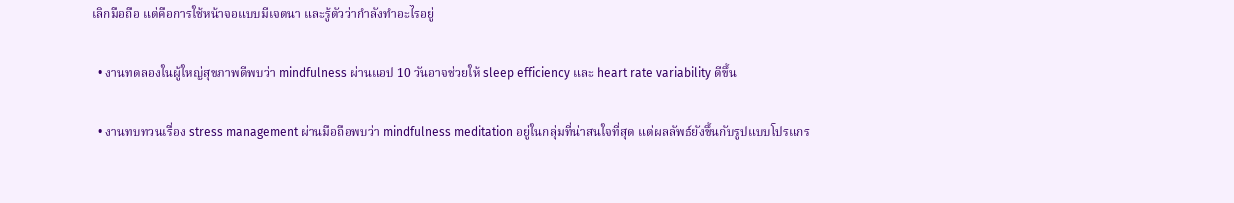เลิกมือถือ แต่คือการใช้หน้าจอแบบมีเจตนา และรู้ตัวว่ากำลังทำอะไรอยู่

  • งานทดลองในผู้ใหญ่สุขภาพดีพบว่า mindfulness ผ่านแอป 10 วันอาจช่วยให้ sleep efficiency และ heart rate variability ดีขึ้น

  • งานทบทวนเรื่อง stress management ผ่านมือถือพบว่า mindfulness meditation อยู่ในกลุ่มที่น่าสนใจที่สุด แต่ผลลัพธ์ยังขึ้นกับรูปแบบโปรแกร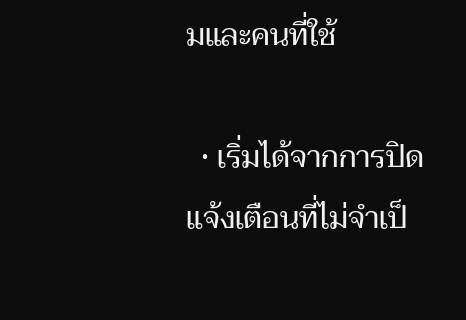มและคนที่ใช้

  • เริ่มได้จากการปิดแจ้งเตือนที่ไม่จำเป็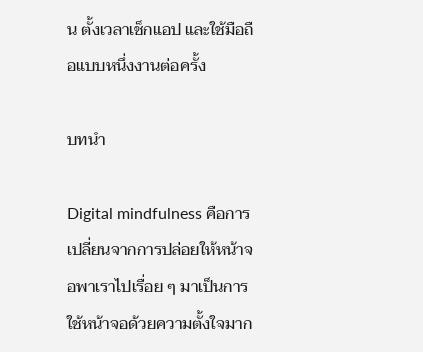น ตั้งเวลาเช็กแอป และใช้มือถือแบบหนึ่งงานต่อครั้ง

บทนำ

Digital mindfulness คือการเปลี่ยนจากการปล่อยให้หน้าจอพาเราไปเรื่อย ๆ มาเป็นการใช้หน้าจอด้วยความตั้งใจมาก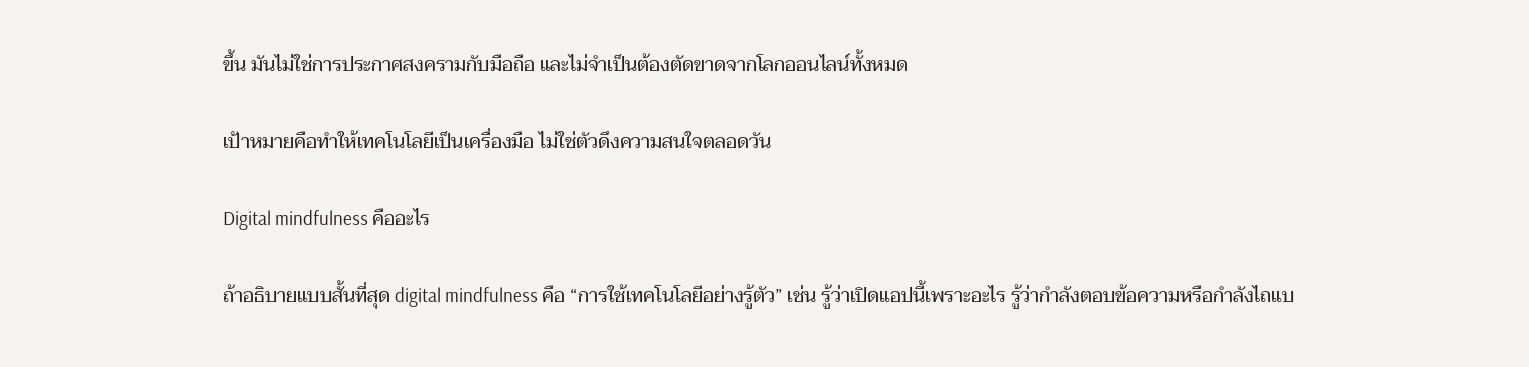ขึ้น มันไม่ใช่การประกาศสงครามกับมือถือ และไม่จำเป็นต้องตัดขาดจากโลกออนไลน์ทั้งหมด

เป้าหมายคือทำให้เทคโนโลยีเป็นเครื่องมือ ไม่ใช่ตัวดึงความสนใจตลอดวัน

Digital mindfulness คืออะไร

ถ้าอธิบายแบบสั้นที่สุด digital mindfulness คือ “การใช้เทคโนโลยีอย่างรู้ตัว” เช่น รู้ว่าเปิดแอปนี้เพราะอะไร รู้ว่ากำลังตอบข้อความหรือกำลังไถแบ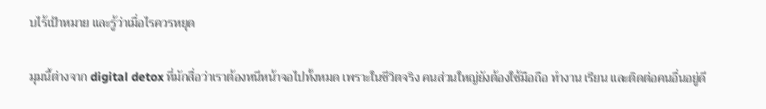บไร้เป้าหมาย และรู้ว่าเมื่อไรควรหยุด

มุมนี้ต่างจาก digital detox ที่มักสื่อว่าเราต้องหนีหน้าจอไปทั้งหมด เพราะในชีวิตจริง คนส่วนใหญ่ยังต้องใช้มือถือ ทำงาน เรียน และติดต่อคนอื่นอยู่ดี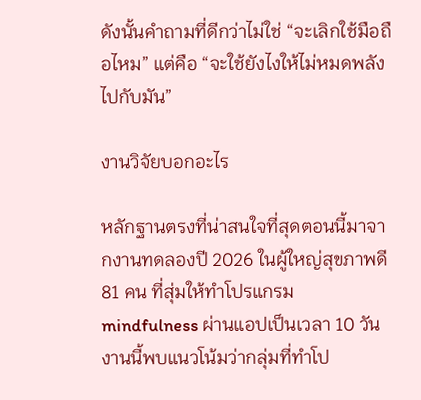ดังนั้นคำถามที่ดีกว่าไม่ใช่ “จะเลิกใช้มือถือไหม” แต่คือ “จะใช้ยังไงให้ไม่หมดพลังไปกับมัน”

งานวิจัยบอกอะไร

หลักฐานตรงที่น่าสนใจที่สุดตอนนี้มาจากงานทดลองปี 2026 ในผู้ใหญ่สุขภาพดี 81 คน ที่สุ่มให้ทำโปรแกรม mindfulness ผ่านแอปเป็นเวลา 10 วัน งานนี้พบแนวโน้มว่ากลุ่มที่ทำโป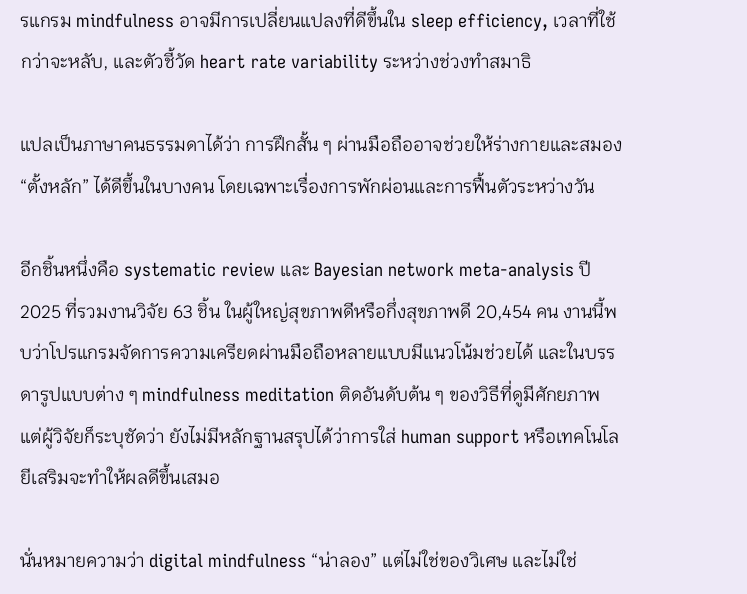รแกรม mindfulness อาจมีการเปลี่ยนแปลงที่ดีขึ้นใน sleep efficiency, เวลาที่ใช้กว่าจะหลับ, และตัวชี้วัด heart rate variability ระหว่างช่วงทำสมาธิ

แปลเป็นภาษาคนธรรมดาได้ว่า การฝึกสั้น ๆ ผ่านมือถืออาจช่วยให้ร่างกายและสมอง “ตั้งหลัก” ได้ดีขึ้นในบางคน โดยเฉพาะเรื่องการพักผ่อนและการฟื้นตัวระหว่างวัน

อีกชิ้นหนึ่งคือ systematic review และ Bayesian network meta-analysis ปี 2025 ที่รวมงานวิจัย 63 ชิ้น ในผู้ใหญ่สุขภาพดีหรือกึ่งสุขภาพดี 20,454 คน งานนี้พบว่าโปรแกรมจัดการความเครียดผ่านมือถือหลายแบบมีแนวโน้มช่วยได้ และในบรรดารูปแบบต่าง ๆ mindfulness meditation ติดอันดับต้น ๆ ของวิธีที่ดูมีศักยภาพ แต่ผู้วิจัยก็ระบุชัดว่า ยังไม่มีหลักฐานสรุปได้ว่าการใส่ human support หรือเทคโนโลยีเสริมจะทำให้ผลดีขึ้นเสมอ

นั่นหมายความว่า digital mindfulness “น่าลอง” แต่ไม่ใช่ของวิเศษ และไม่ใช่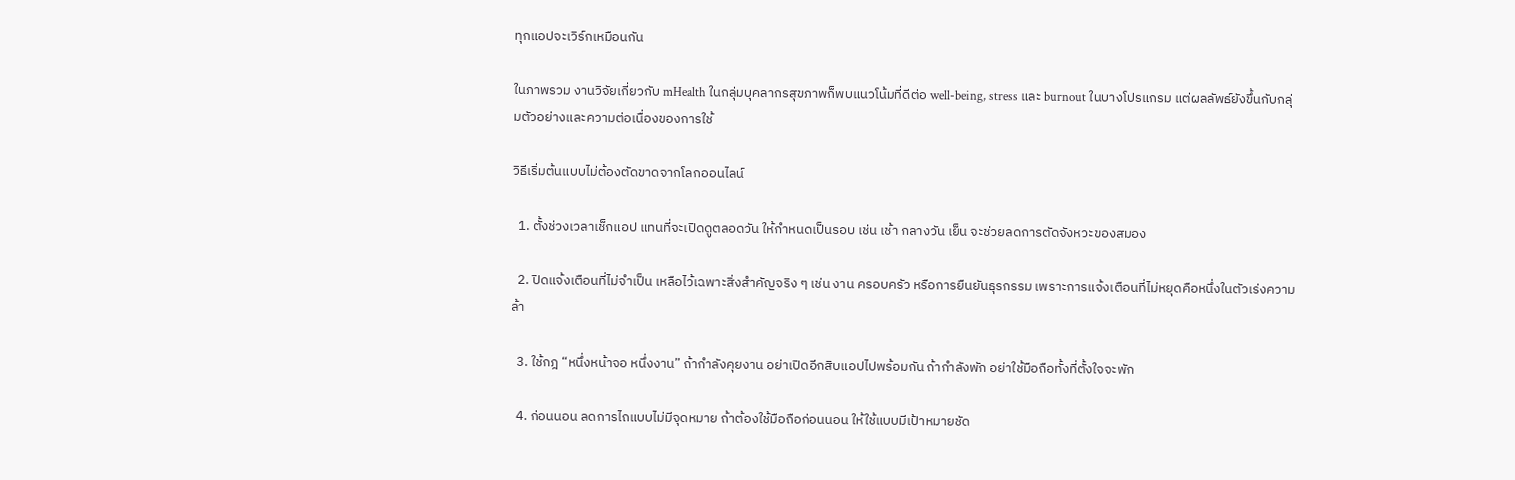ทุกแอปจะเวิร์กเหมือนกัน

ในภาพรวม งานวิจัยเกี่ยวกับ mHealth ในกลุ่มบุคลากรสุขภาพก็พบแนวโน้มที่ดีต่อ well-being, stress และ burnout ในบางโปรแกรม แต่ผลลัพธ์ยังขึ้นกับกลุ่มตัวอย่างและความต่อเนื่องของการใช้

วิธีเริ่มต้นแบบไม่ต้องตัดขาดจากโลกออนไลน์

  1. ตั้งช่วงเวลาเช็กแอป แทนที่จะเปิดดูตลอดวัน ให้กำหนดเป็นรอบ เช่น เช้า กลางวัน เย็น จะช่วยลดการตัดจังหวะของสมอง

  2. ปิดแจ้งเตือนที่ไม่จำเป็น เหลือไว้เฉพาะสิ่งสำคัญจริง ๆ เช่น งาน ครอบครัว หรือการยืนยันธุรกรรม เพราะการแจ้งเตือนที่ไม่หยุดคือหนึ่งในตัวเร่งความล้า

  3. ใช้กฎ “หนึ่งหน้าจอ หนึ่งงาน” ถ้ากำลังคุยงาน อย่าเปิดอีกสิบแอปไปพร้อมกัน ถ้ากำลังพัก อย่าใช้มือถือทั้งที่ตั้งใจจะพัก

  4. ก่อนนอน ลดการไถแบบไม่มีจุดหมาย ถ้าต้องใช้มือถือก่อนนอน ให้ใช้แบบมีเป้าหมายชัด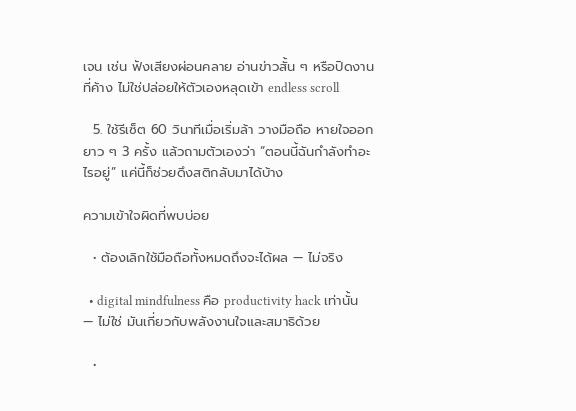เจน เช่น ฟังเสียงผ่อนคลาย อ่านข่าวสั้น ๆ หรือปิดงานที่ค้าง ไม่ใช่ปล่อยให้ตัวเองหลุดเข้า endless scroll

  5. ใช้รีเซ็ต 60 วินาทีเมื่อเริ่มล้า วางมือถือ หายใจออกยาว ๆ 3 ครั้ง แล้วถามตัวเองว่า “ตอนนี้ฉันกำลังทำอะไรอยู่” แค่นี้ก็ช่วยดึงสติกลับมาได้บ้าง

ความเข้าใจผิดที่พบบ่อย

  • ต้องเลิกใช้มือถือทั้งหมดถึงจะได้ผล — ไม่จริง

  • digital mindfulness คือ productivity hack เท่านั้น — ไม่ใช่ มันเกี่ยวกับพลังงานใจและสมาธิด้วย

  •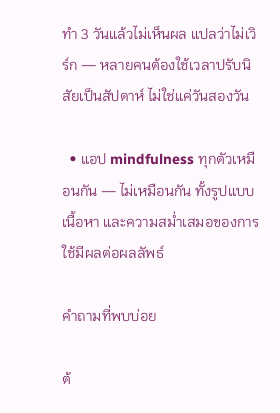ทำ 3 วันแล้วไม่เห็นผล แปลว่าไม่เวิร์ก — หลายคนต้องใช้เวลาปรับนิสัยเป็นสัปดาห์ ไม่ใช่แค่วันสองวัน

  • แอป mindfulness ทุกตัวเหมือนกัน — ไม่เหมือนกัน ทั้งรูปแบบ เนื้อหา และความสม่ำเสมอของการใช้มีผลต่อผลลัพธ์

คำถามที่พบบ่อย

ต้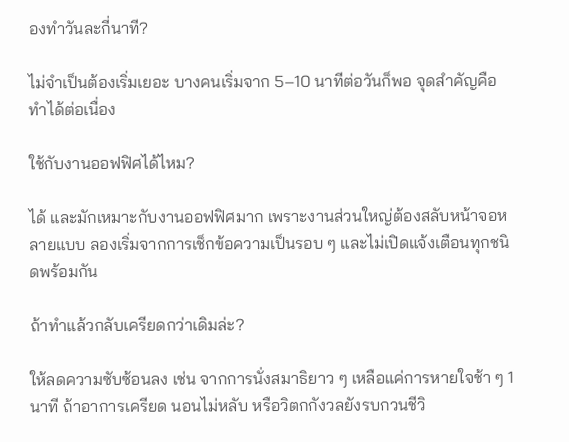องทำวันละกี่นาที?

ไม่จำเป็นต้องเริ่มเยอะ บางคนเริ่มจาก 5–10 นาทีต่อวันก็พอ จุดสำคัญคือทำได้ต่อเนื่อง

ใช้กับงานออฟฟิศได้ไหม?

ได้ และมักเหมาะกับงานออฟฟิศมาก เพราะงานส่วนใหญ่ต้องสลับหน้าจอหลายแบบ ลองเริ่มจากการเช็กข้อความเป็นรอบ ๆ และไม่เปิดแจ้งเตือนทุกชนิดพร้อมกัน

ถ้าทำแล้วกลับเครียดกว่าเดิมล่ะ?

ให้ลดความซับซ้อนลง เช่น จากการนั่งสมาธิยาว ๆ เหลือแค่การหายใจช้า ๆ 1 นาที ถ้าอาการเครียด นอนไม่หลับ หรือวิตกกังวลยังรบกวนชีวิ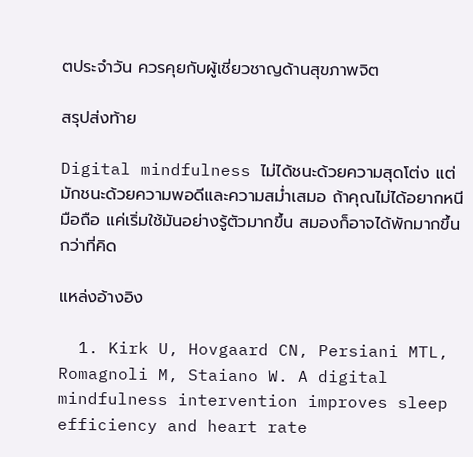ตประจำวัน ควรคุยกับผู้เชี่ยวชาญด้านสุขภาพจิต

สรุปส่งท้าย

Digital mindfulness ไม่ได้ชนะด้วยความสุดโต่ง แต่มักชนะด้วยความพอดีและความสม่ำเสมอ ถ้าคุณไม่ได้อยากหนีมือถือ แค่เริ่มใช้มันอย่างรู้ตัวมากขึ้น สมองก็อาจได้พักมากขึ้นกว่าที่คิด

แหล่งอ้างอิง

  1. Kirk U, Hovgaard CN, Persiani MTL, Romagnoli M, Staiano W. A digital mindfulness intervention improves sleep efficiency and heart rate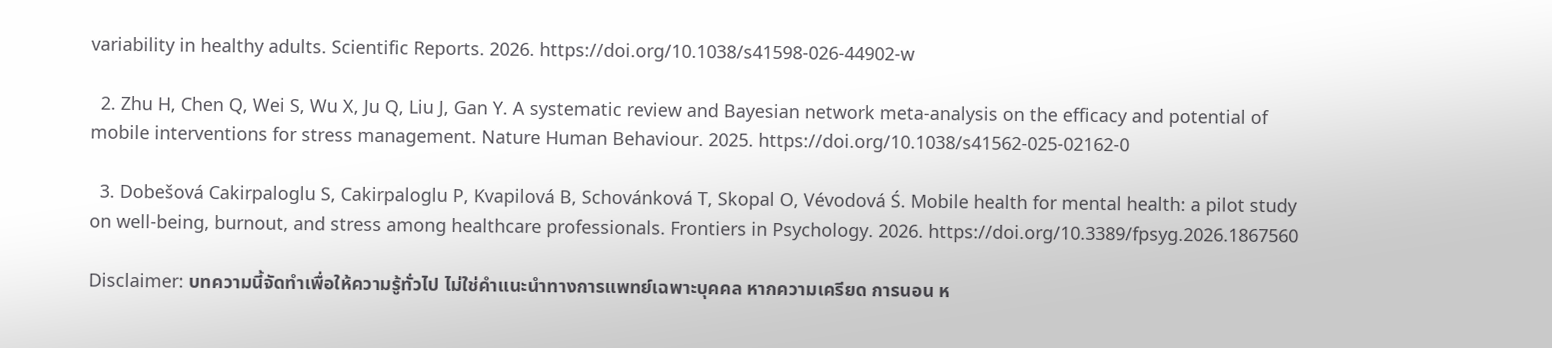variability in healthy adults. Scientific Reports. 2026. https://doi.org/10.1038/s41598-026-44902-w

  2. Zhu H, Chen Q, Wei S, Wu X, Ju Q, Liu J, Gan Y. A systematic review and Bayesian network meta-analysis on the efficacy and potential of mobile interventions for stress management. Nature Human Behaviour. 2025. https://doi.org/10.1038/s41562-025-02162-0

  3. Dobešová Cakirpaloglu S, Cakirpaloglu P, Kvapilová B, Schovánková T, Skopal O, Vévodová Ś. Mobile health for mental health: a pilot study on well-being, burnout, and stress among healthcare professionals. Frontiers in Psychology. 2026. https://doi.org/10.3389/fpsyg.2026.1867560

Disclaimer: บทความนี้จัดทำเพื่อให้ความรู้ทั่วไป ไม่ใช่คำแนะนำทางการแพทย์เฉพาะบุคคล หากความเครียด การนอน ห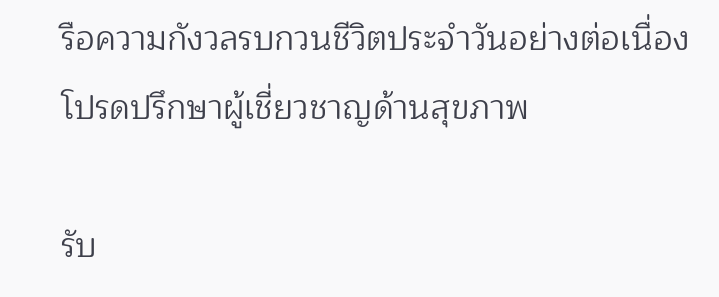รือความกังวลรบกวนชีวิตประจำวันอย่างต่อเนื่อง โปรดปรึกษาผู้เชี่ยวชาญด้านสุขภาพ

รับ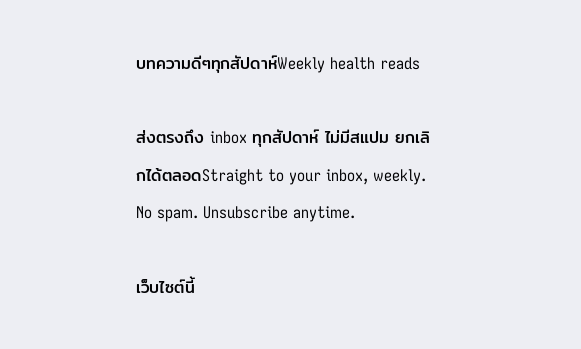บทความดีๆทุกสัปดาห์Weekly health reads

ส่งตรงถึง inbox ทุกสัปดาห์ ไม่มีสแปม ยกเลิกได้ตลอดStraight to your inbox, weekly. No spam. Unsubscribe anytime.

เว็บไซต์นี้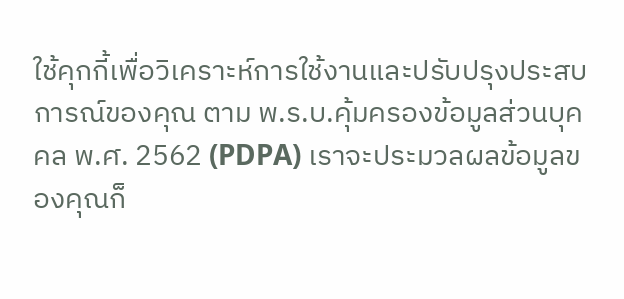ใช้คุกกี้เพื่อวิเคราะห์การใช้งานและปรับปรุงประสบการณ์ของคุณ ตาม พ.ร.บ.คุ้มครองข้อมูลส่วนบุคคล พ.ศ. 2562 (PDPA) เราจะประมวลผลข้อมูลของคุณก็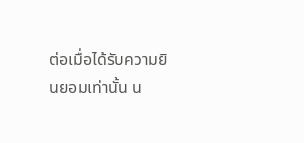ต่อเมื่อได้รับความยินยอมเท่านั้น น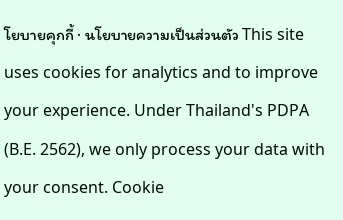โยบายคุกกี้ · นโยบายความเป็นส่วนตัว This site uses cookies for analytics and to improve your experience. Under Thailand's PDPA (B.E. 2562), we only process your data with your consent. Cookie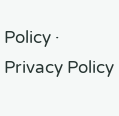Policy · Privacy Policy